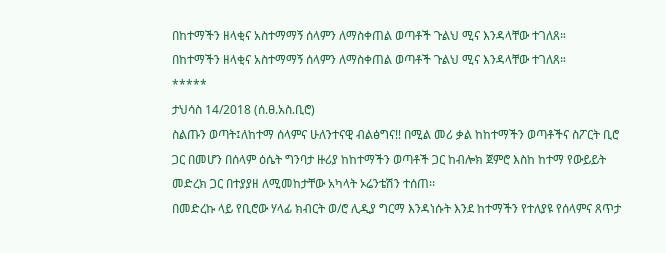በከተማችን ዘላቂና አስተማማኝ ሰላምን ለማስቀጠል ወጣቶች ጉልህ ሚና እንዳላቸው ተገለጸ።
በከተማችን ዘላቂና አስተማማኝ ሰላምን ለማስቀጠል ወጣቶች ጉልህ ሚና እንዳላቸው ተገለጸ።
*****
ታህሳስ 14/2018 (ሰ.ፀ.አስ.ቢሮ)
ስልጡን ወጣት፤ለከተማ ሰላምና ሁለንተናዊ ብልፅግና!! በሚል መሪ ቃል ከከተማችን ወጣቶችና ስፖርት ቢሮ ጋር በመሆን በሰላም ዕሴት ግንባታ ዙሪያ ከከተማችን ወጣቶች ጋር ከብሎክ ጀምሮ እስከ ከተማ የውይይት መድረክ ጋር በተያያዘ ለሚመከታቸው አካላት ኦሬንቴሽን ተሰጠ፡፡
በመድረኩ ላይ የቢሮው ሃላፊ ክብርት ወ/ሮ ሊዲያ ግርማ እንዳነሱት እንደ ከተማችን የተለያዩ የሰላምና ጸጥታ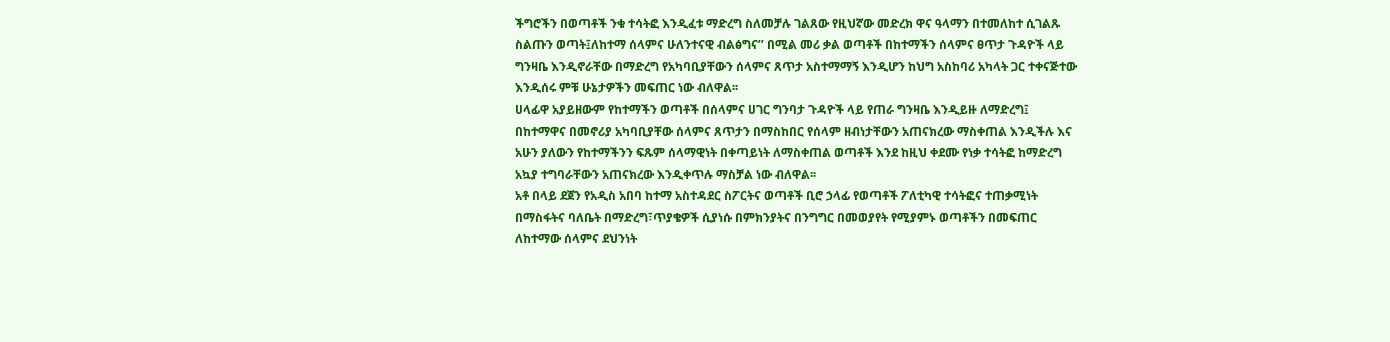ችግሮችን በወጣቶች ንቁ ተሳትፎ እንዲፈቱ ማድረግ ስለመቻሉ ገልጸው የዚህኛው መድረክ ዋና ዓላማን በተመለከተ ሲገልጹ ስልጡን ወጣት፤ለከተማ ሰላምና ሁለንተናዊ ብልፅግና’’ በሚል መሪ ቃል ወጣቶች በከተማችን ሰላምና ፀጥታ ጉዳዮች ላይ ግንዛቤ እንዲኖራቸው በማድረግ የአካባቢያቸውን ሰላምና ጸጥታ አስተማማኝ እንዲሆን ከህግ አስከባሪ አካላት ጋር ተቀናጅተው እንዲሰሩ ምቹ ሁኔታዎችን መፍጠር ነው ብለዋል፡፡
ሀላፊዋ አያይዘውም የከተማችን ወጣቶች በሰላምና ሀገር ግንባታ ጉዳዮች ላይ የጠራ ግንዛቤ እንዲይዙ ለማድረግ፤ በከተማዋና በመኖሪያ አካባቢያቸው ሰላምና ጸጥታን በማስከበር የሰላም ዘብነታቸውን አጠናክረው ማስቀጠል እንዲችሉ እና አሁን ያለውን የከተማችንን ፍጹም ሰላማዊነት በቀጣይነት ለማስቀጠል ወጣቶች እንደ ከዚህ ቀደሙ የነቃ ተሳትፎ ከማድረግ አኳያ ተግባራቸውን አጠናክረው እንዲቀጥሉ ማስቻል ነው ብለዋል፡፡
አቶ በላይ ደጀን የአዲስ አበባ ከተማ አስተዳደር ስፖርትና ወጣቶች ቢሮ ኃላፊ የወጣቶች ፖለቲካዊ ተሳትፎና ተጠቃሚነት በማስፋትና ባለቤት በማድረግ፣ጥያቄዎች ሲያነሱ በምክንያትና በንግግር በመወያየት የሚያምኑ ወጣቶችን በመፍጠር ለከተማው ሰላምና ደህንነት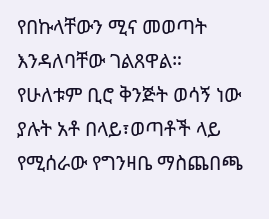የበኩላቸውን ሚና መወጣት እንዳለባቸው ገልጸዋል።
የሁለቱም ቢሮ ቅንጅት ወሳኝ ነው ያሉት አቶ በላይ፣ወጣቶች ላይ የሚሰራው የግንዛቤ ማስጨበጫ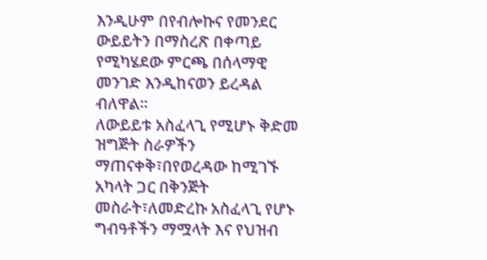እንዲሁም በየብሎኩና የመንደር ውይይትን በማስረጽ በቀጣይ የሚካሄደው ምርጫ በሰላማዊ መንገድ እንዲከናወን ይረዳል ብለዋል።
ለውይይቱ አስፈላጊ የሚሆኑ ቅድመ ዝግጅት ስራዎችን ማጠናቀቅ፣በየወረዳው ከሚገኙ አካላት ጋር በቅንጅት መስራት፣ለመድረኩ አስፈላጊ የሆኑ ግብዓቶችን ማሟላት እና የህዝብ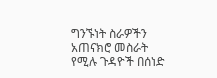ግንኙነት ስራዎችን አጠናክሮ መስራት የሚሉ ጉዳዮች በሰነድ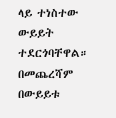ላይ ተነስተው ውይይት ተደርጎባቸዋል።
በመጨረሻም በውይይቱ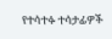የተሳተፉ ተሳታፊዎች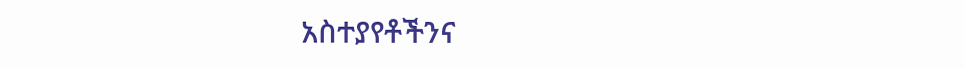አስተያየቶችንና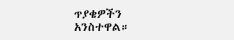ጥያቄዎችን አንስተዋል።